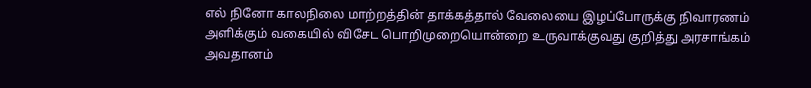எல் நினோ காலநிலை மாற்றத்தின் தாக்கத்தால் வேலையை இழப்போருக்கு நிவாரணம் அளிக்கும் வகையில் விசேட பொறிமுறையொன்றை உருவாக்குவது குறித்து அரசாங்கம் அவதானம்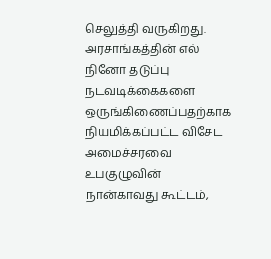செலுத்தி வருகிறது.
அரசாங்கத்தின் எல் நினோ தடுப்பு நடவடிக்கைகளை ஒருங்கிணைப்பதற்காக நியமிக்கப்பட்ட விசேட அமைச்சரவை உபகுழுவின் நான்காவது கூட்டம்,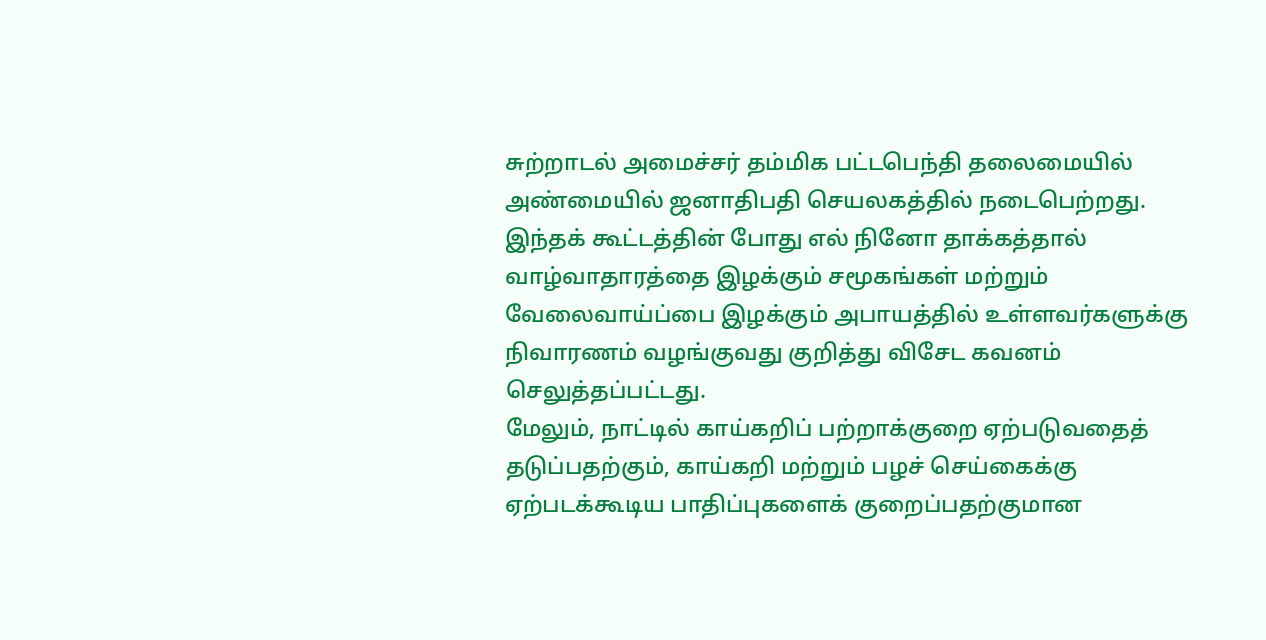சுற்றாடல் அமைச்சர் தம்மிக பட்டபெந்தி தலைமையில் அண்மையில் ஜனாதிபதி செயலகத்தில் நடைபெற்றது.
இந்தக் கூட்டத்தின் போது எல் நினோ தாக்கத்தால் வாழ்வாதாரத்தை இழக்கும் சமூகங்கள் மற்றும் வேலைவாய்ப்பை இழக்கும் அபாயத்தில் உள்ளவர்களுக்கு நிவாரணம் வழங்குவது குறித்து விசேட கவனம் செலுத்தப்பட்டது.
மேலும், நாட்டில் காய்கறிப் பற்றாக்குறை ஏற்படுவதைத் தடுப்பதற்கும், காய்கறி மற்றும் பழச் செய்கைக்கு ஏற்படக்கூடிய பாதிப்புகளைக் குறைப்பதற்குமான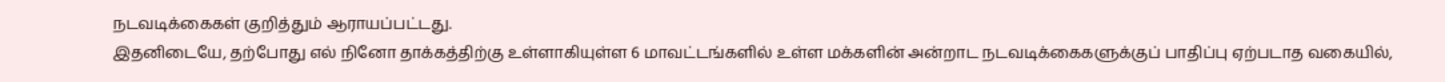நடவடிக்கைகள் குறித்தும் ஆராயப்பட்டது.
இதனிடையே, தற்போது எல் நினோ தாக்கத்திற்கு உள்ளாகியுள்ள 6 மாவட்டங்களில் உள்ள மக்களின் அன்றாட நடவடிக்கைகளுக்குப் பாதிப்பு ஏற்படாத வகையில்,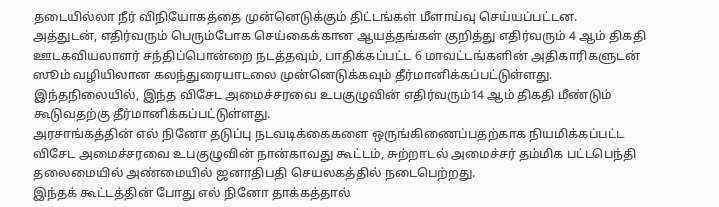தடையில்லா நீர் விநியோகத்தை முன்னெடுக்கும் திட்டங்கள் மீளாய்வு செய்யப்பட்டன.
அத்துடன், எதிர்வரும் பெரும்போக செய்கைக்கான ஆயத்தங்கள் குறித்து எதிர்வரும் 4 ஆம் திகதி ஊடகவியலாளர் சந்திப்பொன்றை நடத்தவும், பாதிக்கப்பட்ட 6 மாவட்டங்களின் அதிகாரிகளுடன் ஸூம் வழியிலான கலந்துரையாடலை முன்னெடுக்கவும் தீர்மானிக்கப்பட்டுள்ளது.
இந்தநிலையில், இந்த விசேட அமைச்சரவை உபகுழுவின் எதிர்வரும்14 ஆம் திகதி மீண்டும் கூடுவதற்கு தீர்மானிக்கப்பட்டுள்ளது.
அரசாங்கத்தின் எல் நினோ தடுப்பு நடவடிக்கைகளை ஒருங்கிணைப்பதற்காக நியமிக்கப்பட்ட விசேட அமைச்சரவை உபகுழுவின் நான்காவது கூட்டம், சுற்றாடல் அமைச்சர் தம்மிக பட்டபெந்தி தலைமையில் அண்மையில் ஜனாதிபதி செயலகத்தில் நடைபெற்றது.
இந்தக் கூட்டத்தின் போது எல் நினோ தாக்கத்தால்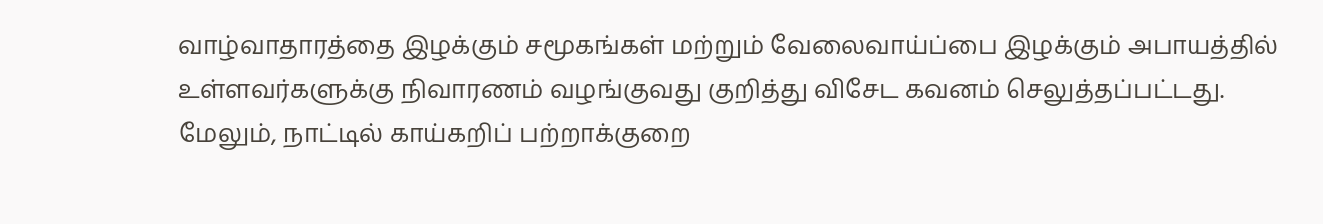வாழ்வாதாரத்தை இழக்கும் சமூகங்கள் மற்றும் வேலைவாய்ப்பை இழக்கும் அபாயத்தில் உள்ளவர்களுக்கு நிவாரணம் வழங்குவது குறித்து விசேட கவனம் செலுத்தப்பட்டது.
மேலும், நாட்டில் காய்கறிப் பற்றாக்குறை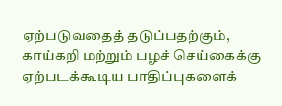ஏற்படுவதைத் தடுப்பதற்கும், காய்கறி மற்றும் பழச் செய்கைக்கு ஏற்படக்கூடிய பாதிப்புகளைக்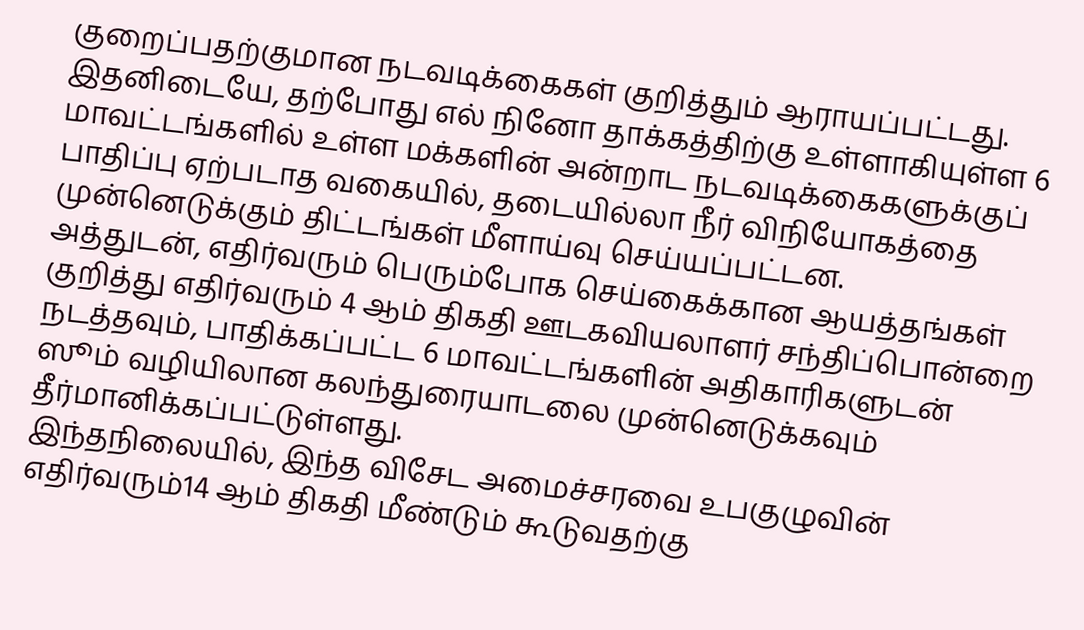குறைப்பதற்குமான நடவடிக்கைகள் குறித்தும் ஆராயப்பட்டது.
இதனிடையே, தற்போது எல் நினோ தாக்கத்திற்கு உள்ளாகியுள்ள 6 மாவட்டங்களில் உள்ள மக்களின் அன்றாட நடவடிக்கைகளுக்குப் பாதிப்பு ஏற்படாத வகையில், தடையில்லா நீர் விநியோகத்தை முன்னெடுக்கும் திட்டங்கள் மீளாய்வு செய்யப்பட்டன.
அத்துடன், எதிர்வரும் பெரும்போக செய்கைக்கான ஆயத்தங்கள் குறித்து எதிர்வரும் 4 ஆம் திகதி ஊடகவியலாளர் சந்திப்பொன்றை நடத்தவும், பாதிக்கப்பட்ட 6 மாவட்டங்களின் அதிகாரிகளுடன் ஸூம் வழியிலான கலந்துரையாடலை முன்னெடுக்கவும் தீர்மானிக்கப்பட்டுள்ளது.
இந்தநிலையில், இந்த விசேட அமைச்சரவை உபகுழுவின் எதிர்வரும்14 ஆம் திகதி மீண்டும் கூடுவதற்கு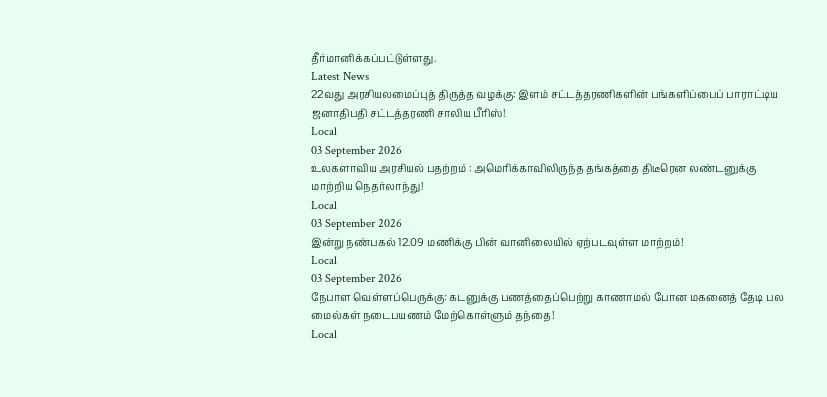தீர்மானிக்கப்பட்டுள்ளது.
Latest News
22வது அரசியலமைப்புத் திருத்த வழக்கு: இளம் சட்டத்தரணிகளின் பங்களிப்பைப் பாராட்டிய ஜனாதிபதி சட்டத்தரணி சாலிய பீரிஸ்!
Local
03 September 2026
உலகளாவிய அரசியல் பதற்றம் : அமெரிக்காவிலிருந்த தங்கத்தை திடீரென லண்டனுக்கு மாற்றிய நெதர்லாந்து!
Local
03 September 2026
இன்று நண்பகல் 12.09 மணிக்கு பின் வானிலையில் ஏற்படவுள்ள மாற்றம்!
Local
03 September 2026
நேபாள வெள்ளப்பெருக்கு: கடனுக்கு பணத்தைப்பெற்று காணாமல் போன மகனைத் தேடி பல மைல்கள் நடைபயணம் மேற்கொள்ளும் தந்தை!
Local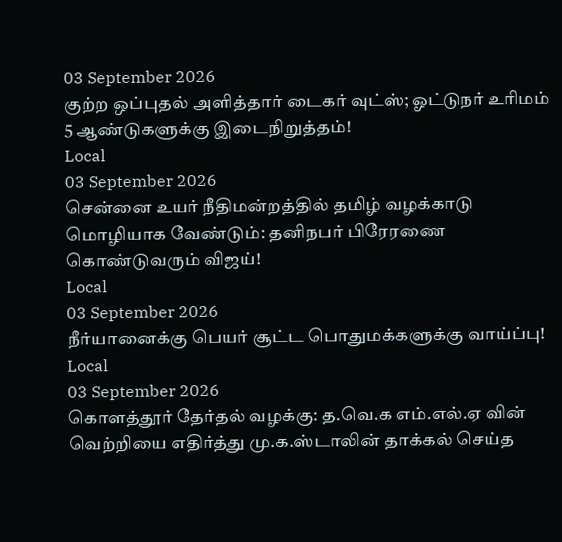03 September 2026
குற்ற ஒப்புதல் அளித்தார் டைகர் வுட்ஸ்; ஓட்டுநர் உரிமம் 5 ஆண்டுகளுக்கு இடைநிறுத்தம்!
Local
03 September 2026
சென்னை உயர் நீதிமன்றத்தில் தமிழ் வழக்காடு மொழியாக வேண்டும்: தனிநபர் பிரேரணை கொண்டுவரும் விஜய்!
Local
03 September 2026
நீர்யானைக்கு பெயர் சூட்ட பொதுமக்களுக்கு வாய்ப்பு!
Local
03 September 2026
கொளத்தூர் தேர்தல் வழக்கு: த.வெ.க எம்.எல்.ஏ வின் வெற்றியை எதிர்த்து மு.க.ஸ்டாலின் தாக்கல் செய்த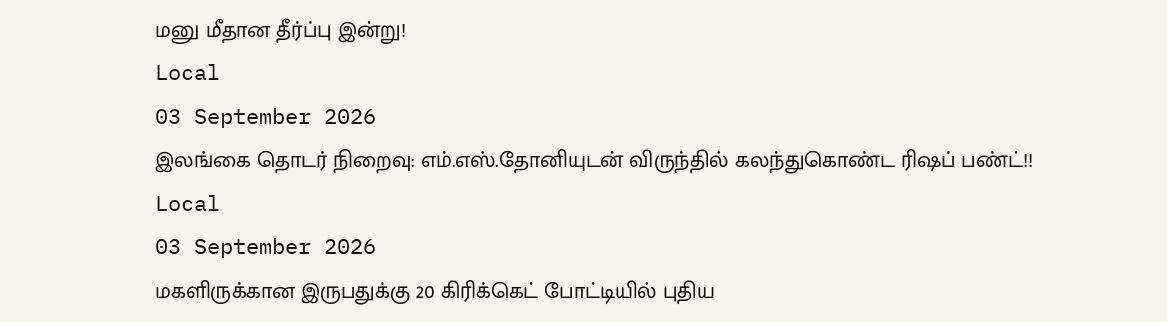மனு மீதான தீர்ப்பு இன்று!
Local
03 September 2026
இலங்கை தொடர் நிறைவு: எம்.எஸ்.தோனியுடன் விருந்தில் கலந்துகொண்ட ரிஷப் பண்ட்!!
Local
03 September 2026
மகளிருக்கான இருபதுக்கு 20 கிரிக்கெட் போட்டியில் புதிய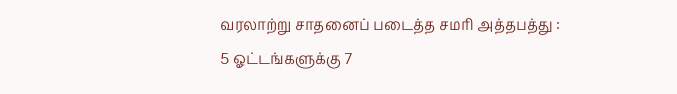வரலாற்று சாதனைப் படைத்த சமரி அத்தபத்து : 5 ஓட்டங்களுக்கு 7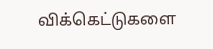விக்கெட்டுகளை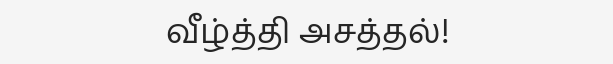வீழ்த்தி அசத்தல்!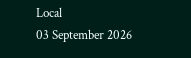Local
03 September 2026